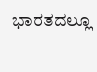ಭಾರತದಲ್ಲೂ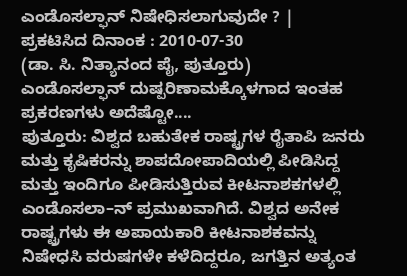ಎಂಡೊಸಲ್ಫಾನ್ ನಿಷೇಧಿಸಲಾಗುವುದೇ ? |
ಪ್ರಕಟಿಸಿದ ದಿನಾಂಕ : 2010-07-30
(ಡಾ. ಸಿ. ನಿತ್ಯಾನಂದ ಪೈ, ಪುತ್ತೂರು)
ಎಂಡೊಸಲ್ಫಾನ್ ದುಷ್ಪರಿಣಾಮಕ್ಕೊಳಗಾದ ಇಂತಹ ಪ್ರಕರಣಗಳು ಅದೆಷ್ಟೋ....
ಪುತ್ತೂರು: ವಿಶ್ವದ ಬಹುತೇಕ ರಾಷ್ಟ್ರಗಳ ರೈತಾಪಿ ಜನರು ಮತ್ತು ಕೃಷಿಕರನ್ನು ಶಾಪದೋಪಾದಿಯಲ್ಲಿ ಪೀಡಿಸಿದ್ದ ಮತ್ತು ಇಂದಿಗೂ ಪೀಡಿಸುತ್ತಿರುವ ಕೀಟನಾಶಕಗಳಲ್ಲಿ ಎಂಡೊಸಲಾ–ನ್ ಪ್ರಮುಖವಾಗಿದೆ. ವಿಶ್ವದ ಅನೇಕ ರಾಷ್ಟ್ರಗಳು ಈ ಅಪಾಯಕಾರಿ ಕೀಟನಾಶಕವನ್ನು ನಿಷೇಧಸಿ ವರುಷಗಳೇ ಕಳೆದಿದ್ದರೂ, ಜಗತ್ತಿನ ಅತ್ಯಂತ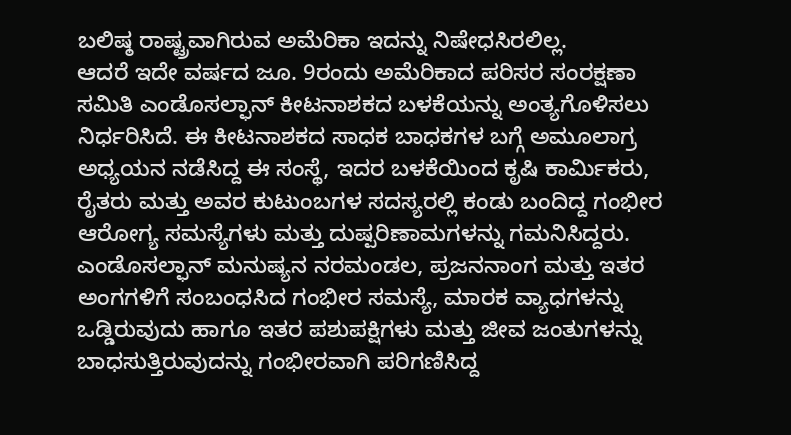ಬಲಿಷ್ಠ ರಾಷ್ಟ್ರವಾಗಿರುವ ಅಮೆರಿಕಾ ಇದನ್ನು ನಿಷೇಧಸಿರಲಿಲ್ಲ.
ಆದರೆ ಇದೇ ವರ್ಷದ ಜೂ. 9ರಂದು ಅಮೆರಿಕಾದ ಪರಿಸರ ಸಂರಕ್ಷಣಾ ಸಮಿತಿ ಎಂಡೊಸಲ್ಫಾನ್ ಕೀಟನಾಶಕದ ಬಳಕೆಯನ್ನು ಅಂತ್ಯಗೊಳಿಸಲು ನಿರ್ಧರಿಸಿದೆ. ಈ ಕೀಟನಾಶಕದ ಸಾಧಕ ಬಾಧಕಗಳ ಬಗ್ಗೆ ಅಮೂಲಾಗ್ರ ಅಧ್ಯಯನ ನಡೆಸಿದ್ದ ಈ ಸಂಸ್ಥೆ, ಇದರ ಬಳಕೆಯಿಂದ ಕೃಷಿ ಕಾರ್ಮಿಕರು, ರೈತರು ಮತ್ತು ಅವರ ಕುಟುಂಬಗಳ ಸದಸ್ಯರಲ್ಲಿ ಕಂಡು ಬಂದಿದ್ದ ಗಂಭೀರ ಆರೋಗ್ಯ ಸಮಸ್ಯೆಗಳು ಮತ್ತು ದುಷ್ಪರಿಣಾಮಗಳನ್ನು ಗಮನಿಸಿದ್ದರು.
ಎಂಡೊಸಲ್ಫಾನ್ ಮನುಷ್ಯನ ನರಮಂಡಲ, ಪ್ರಜನನಾಂಗ ಮತ್ತು ಇತರ ಅಂಗಗಳಿಗೆ ಸಂಬಂಧಸಿದ ಗಂಭೀರ ಸಮಸ್ಯೆ, ಮಾರಕ ವ್ಯಾಧಗಳನ್ನು ಒಡ್ಡಿರುವುದು ಹಾಗೂ ಇತರ ಪಶುಪಕ್ಷಿಗಳು ಮತ್ತು ಜೀವ ಜಂತುಗಳನ್ನು ಬಾಧಸುತ್ತಿರುವುದನ್ನು ಗಂಭೀರವಾಗಿ ಪರಿಗಣಿಸಿದ್ದ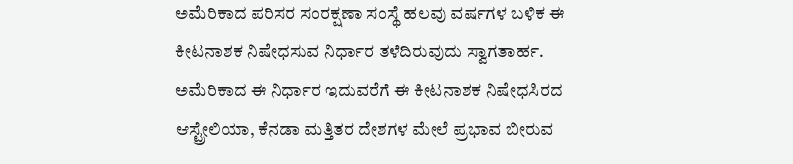ಅಮೆರಿಕಾದ ಪರಿಸರ ಸಂರಕ್ಷಣಾ ಸಂಸ್ಥೆ ಹಲವು ವರ್ಷಗಳ ಬಳಿಕ ಈ ಕೀಟನಾಶಕ ನಿಷೇಧಸುವ ನಿರ್ಧಾರ ತಳೆದಿರುವುದು ಸ್ವಾಗತಾರ್ಹ. ಅಮೆರಿಕಾದ ಈ ನಿರ್ಧಾರ ಇದುವರೆಗೆ ಈ ಕೀಟನಾಶಕ ನಿಷೇಧಸಿರದ ಆಸ್ಟ್ರೇಲಿಯಾ, ಕೆನಡಾ ಮತ್ತಿತರ ದೇಶಗಳ ಮೇಲೆ ಪ್ರಭಾವ ಬೀರುವ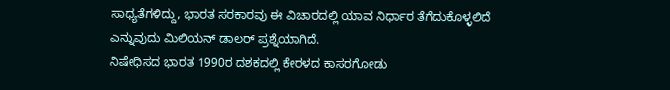ಸಾಧ್ಯತೆಗಳಿದ್ದು, ಭಾರತ ಸರಕಾರವು ಈ ವಿಚಾರದಲ್ಲಿ ಯಾವ ನಿರ್ಧಾರ ತೆಗೆದುಕೊಳ್ಳಲಿದೆ ಎನ್ನುವುದು ಮಿಲಿಯನ್ ಡಾಲರ್ ಪ್ರಶ್ನೆಯಾಗಿದೆ.
ನಿಷೇಧಿಸದ ಭಾರತ 1990ರ ದಶಕದಲ್ಲಿ ಕೇರಳದ ಕಾಸರಗೋಡು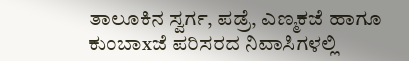ತಾಲೂಕಿನ ಸ್ವರ್ಗ, ಪಡ್ರೆ, ಎಣ್ಮಕಜೆ ಹಾಗೂ ಕುಂಬಾxಜೆ ಪರಿಸರದ ನಿವಾಸಿಗಳಲ್ಲಿ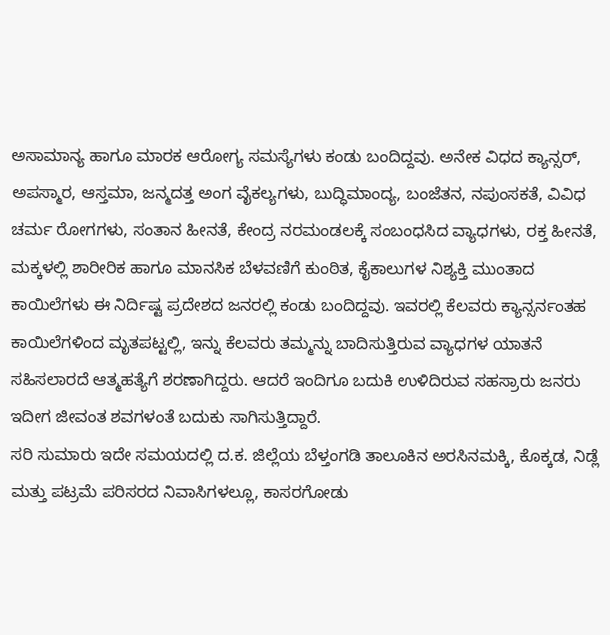ಅಸಾಮಾನ್ಯ ಹಾಗೂ ಮಾರಕ ಆರೋಗ್ಯ ಸಮಸ್ಯೆಗಳು ಕಂಡು ಬಂದಿದ್ದವು. ಅನೇಕ ವಿಧದ ಕ್ಯಾನ್ಸರ್, ಅಪಸ್ಮಾರ, ಆಸ್ತಮಾ, ಜನ್ಮದತ್ತ ಅಂಗ ವೈಕಲ್ಯಗಳು, ಬುದ್ಧಿಮಾಂದ್ಯ, ಬಂಜೆತನ, ನಪುಂಸಕತೆ, ವಿವಿಧ ಚರ್ಮ ರೋಗಗಳು, ಸಂತಾನ ಹೀನತೆ, ಕೇಂದ್ರ ನರಮಂಡಲಕ್ಕೆ ಸಂಬಂಧಸಿದ ವ್ಯಾಧಗಳು, ರಕ್ತ ಹೀನತೆ, ಮಕ್ಕಳಲ್ಲಿ ಶಾರೀರಿಕ ಹಾಗೂ ಮಾನಸಿಕ ಬೆಳವಣಿಗೆ ಕುಂಠಿತ, ಕೈಕಾಲುಗಳ ನಿಶ್ಯಕ್ತಿ ಮುಂತಾದ ಕಾಯಿಲೆಗಳು ಈ ನಿರ್ದಿಷ್ಟ ಪ್ರದೇಶದ ಜನರಲ್ಲಿ ಕಂಡು ಬಂದಿದ್ದವು. ಇವರಲ್ಲಿ ಕೆಲವರು ಕ್ಯಾನ್ಸರ್ನಂತಹ ಕಾಯಿಲೆಗಳಿಂದ ಮೃತಪಟ್ಟಲ್ಲಿ, ಇನ್ನು ಕೆಲವರು ತಮ್ಮನ್ನು ಬಾದಿಸುತ್ತಿರುವ ವ್ಯಾಧಗಳ ಯಾತನೆ ಸಹಿಸಲಾರದೆ ಆತ್ಮಹತ್ಯೆಗೆ ಶರಣಾಗಿದ್ದರು. ಆದರೆ ಇಂದಿಗೂ ಬದುಕಿ ಉಳಿದಿರುವ ಸಹಸ್ರಾರು ಜನರು ಇದೀಗ ಜೀವಂತ ಶವಗಳಂತೆ ಬದುಕು ಸಾಗಿಸುತ್ತಿದ್ದಾರೆ.
ಸರಿ ಸುಮಾರು ಇದೇ ಸಮಯದಲ್ಲಿ ದ.ಕ. ಜಿಲ್ಲೆಯ ಬೆಳ್ತಂಗಡಿ ತಾಲೂಕಿನ ಅರಸಿನಮಕ್ಕಿ, ಕೊಕ್ಕಡ, ನಿಡ್ಲೆ ಮತ್ತು ಪಟ್ರಮೆ ಪರಿಸರದ ನಿವಾಸಿಗಳಲ್ಲೂ, ಕಾಸರಗೋಡು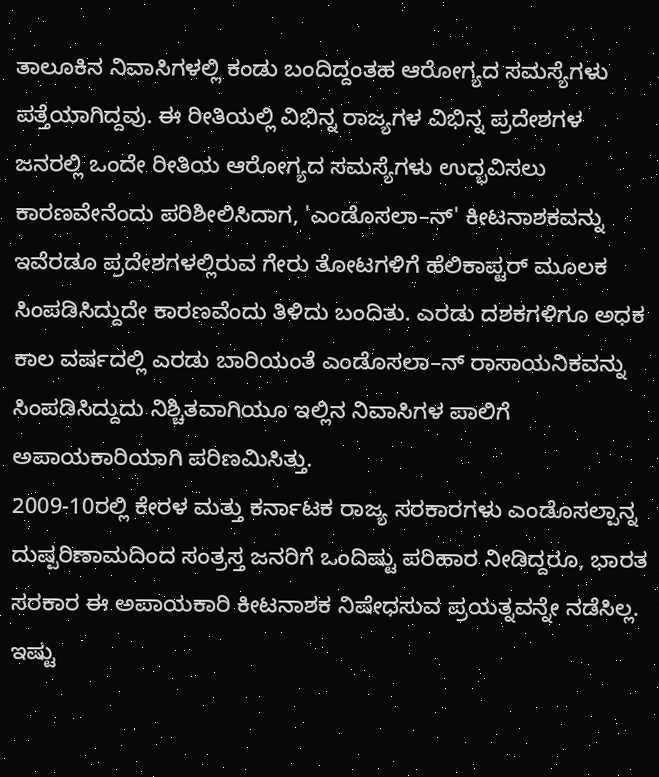ತಾಲೂಕಿನ ನಿವಾಸಿಗಳಲ್ಲಿ ಕಂಡು ಬಂದಿದ್ದಂತಹ ಆರೋಗ್ಯದ ಸಮಸ್ಯೆಗಳು ಪತ್ತೆಯಾಗಿದ್ದವು. ಈ ರೀತಿಯಲ್ಲಿ ವಿಭಿನ್ನ ರಾಜ್ಯಗಳ ವಿಭಿನ್ನ ಪ್ರದೇಶಗಳ ಜನರಲ್ಲಿ ಒಂದೇ ರೀತಿಯ ಆರೋಗ್ಯದ ಸಮಸ್ಯೆಗಳು ಉದ್ಭವಿಸಲು ಕಾರಣವೇನೆಂದು ಪರಿಶೀಲಿಸಿದಾಗ, 'ಎಂಡೊಸಲಾ–ನ್' ಕೀಟನಾಶಕವನ್ನು ಇವೆರಡೂ ಪ್ರದೇಶಗಳಲ್ಲಿರುವ ಗೇರು ತೋಟಗಳಿಗೆ ಹೆಲಿಕಾಪ್ಟರ್ ಮೂಲಕ ಸಿಂಪಡಿಸಿದ್ದುದೇ ಕಾರಣವೆಂದು ತಿಳಿದು ಬಂದಿತು. ಎರಡು ದಶಕಗಳಿಗೂ ಅಧಕ ಕಾಲ ವರ್ಷದಲ್ಲಿ ಎರಡು ಬಾರಿಯಂತೆ ಎಂಡೊಸಲಾ–ನ್ ರಾಸಾಯನಿಕವನ್ನು ಸಿಂಪಡಿಸಿದ್ದುದು ನಿಶ್ಚಿತವಾಗಿಯೂ ಇಲ್ಲಿನ ನಿವಾಸಿಗಳ ಪಾಲಿಗೆ ಅಪಾಯಕಾರಿಯಾಗಿ ಪರಿಣಮಿಸಿತ್ತು.
2009-10ರಲ್ಲಿ ಕೇರಳ ಮತ್ತು ಕರ್ನಾಟಕ ರಾಜ್ಯ ಸರಕಾರಗಳು ಎಂಡೊಸಲ್ಪಾನ್ನ ದುಷ್ಪರಿಣಾಮದಿಂದ ಸಂತ್ರಸ್ತ ಜನರಿಗೆ ಒಂದಿಷ್ಟು ಪರಿಹಾರ ನೀಡಿದ್ದರೂ, ಭಾರತ ಸರಕಾರ ಈ ಅಪಾಯಕಾರಿ ಕೀಟನಾಶಕ ನಿಷೇಧಸುವ ಪ್ರಯತ್ನವನ್ನೇ ನಡೆಸಿಲ್ಲ. ಇಷ್ಟು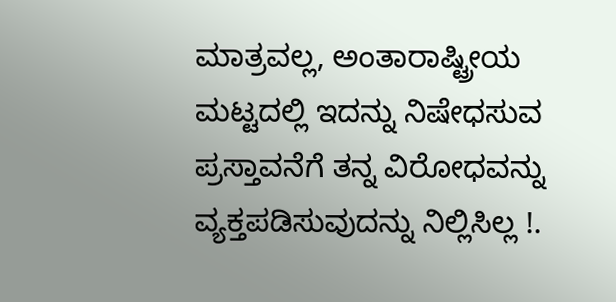ಮಾತ್ರವಲ್ಲ, ಅಂತಾರಾಷ್ಟ್ರೀಯ ಮಟ್ಟದಲ್ಲಿ ಇದನ್ನು ನಿಷೇಧಸುವ ಪ್ರಸ್ತಾವನೆಗೆ ತನ್ನ ವಿರೋಧವನ್ನು ವ್ಯಕ್ತಪಡಿಸುವುದನ್ನು ನಿಲ್ಲಿಸಿಲ್ಲ !.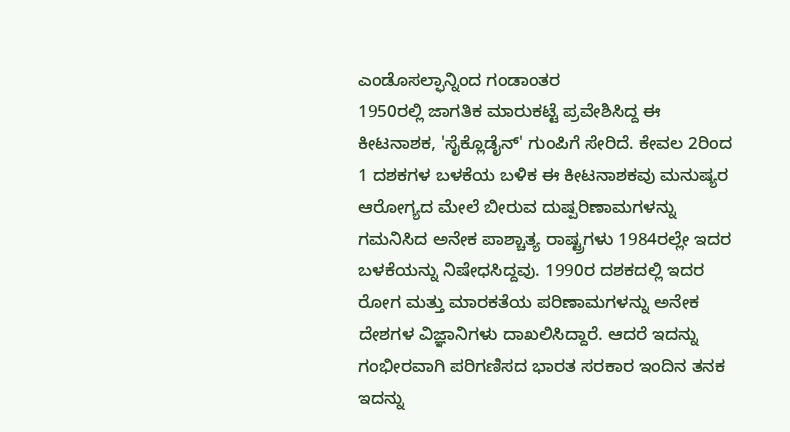ಎಂಡೊಸಲ್ಫಾನ್ನಿಂದ ಗಂಡಾಂತರ
1950ರಲ್ಲಿ ಜಾಗತಿಕ ಮಾರುಕಟ್ಟೆ ಪ್ರವೇಶಿಸಿದ್ದ ಈ ಕೀಟನಾಶಕ, 'ಸೈಕ್ಲೊಡೈನ್' ಗುಂಪಿಗೆ ಸೇರಿದೆ. ಕೇವಲ 2ರಿಂದ 1 ದಶಕಗಳ ಬಳಕೆಯ ಬಳಿಕ ಈ ಕೀಟನಾಶಕವು ಮನುಷ್ಯರ ಆರೋಗ್ಯದ ಮೇಲೆ ಬೀರುವ ದುಷ್ಪರಿಣಾಮಗಳನ್ನು ಗಮನಿಸಿದ ಅನೇಕ ಪಾಶ್ಚಾತ್ಯ ರಾಷ್ಟ್ರಗಳು 1984ರಲ್ಲೇ ಇದರ ಬಳಕೆಯನ್ನು ನಿಷೇಧಸಿದ್ದವು. 1990ರ ದಶಕದಲ್ಲಿ ಇದರ ರೋಗ ಮತ್ತು ಮಾರಕತೆಯ ಪರಿಣಾಮಗಳನ್ನು ಅನೇಕ ದೇಶಗಳ ವಿಜ್ಞಾನಿಗಳು ದಾಖಲಿಸಿದ್ದಾರೆ. ಆದರೆ ಇದನ್ನು ಗಂಭೀರವಾಗಿ ಪರಿಗಣಿಸದ ಭಾರತ ಸರಕಾರ ಇಂದಿನ ತನಕ ಇದನ್ನು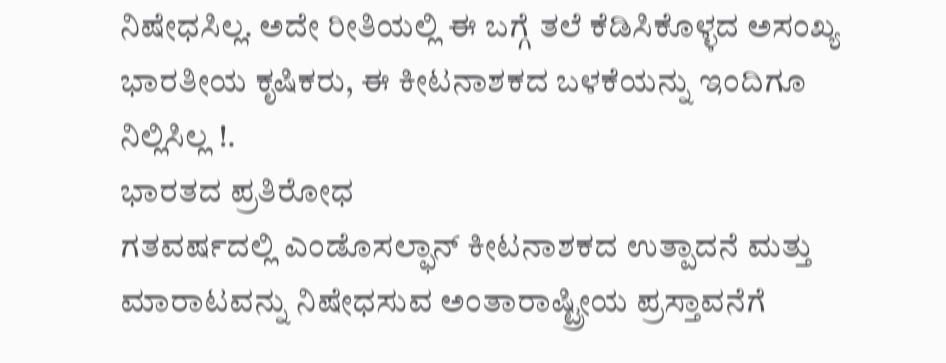ನಿಷೇಧಸಿಲ್ಲ. ಅದೇ ರೀತಿಯಲ್ಲಿ ಈ ಬಗ್ಗೆ ತಲೆ ಕೆಡಿಸಿಕೊಳ್ಳದ ಅಸಂಖ್ಯ ಭಾರತೀಯ ಕೃಷಿಕರು, ಈ ಕೀಟನಾಶಕದ ಬಳಕೆಯನ್ನು ಇಂದಿಗೂ ನಿಲ್ಲಿಸಿಲ್ಲ !.
ಭಾರತದ ಪ್ರತಿರೋಧ
ಗತವರ್ಷದಲ್ಲಿ ಎಂಡೊಸಲ್ಫಾನ್ ಕೀಟನಾಶಕದ ಉತ್ಪಾದನೆ ಮತ್ತು ಮಾರಾಟವನ್ನು ನಿಷೇಧಸುವ ಅಂತಾರಾಷ್ಟ್ರೀಯ ಪ್ರಸ್ತಾವನೆಗೆ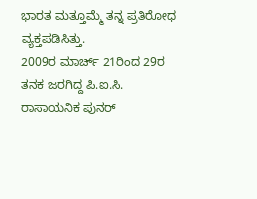ಭಾರತ ಮತ್ತೂಮ್ಮೆ ತನ್ನ ಪ್ರತಿರೋಧ ವ್ಯಕ್ತಪಡಿಸಿತ್ತು.
2009ರ ಮಾರ್ಚ್ 21ರಿಂದ 29ರ ತನಕ ಜರಗಿದ್ದ ಪಿ.ಐ.ಸಿ. ರಾಸಾಯನಿಕ ಪುನರ್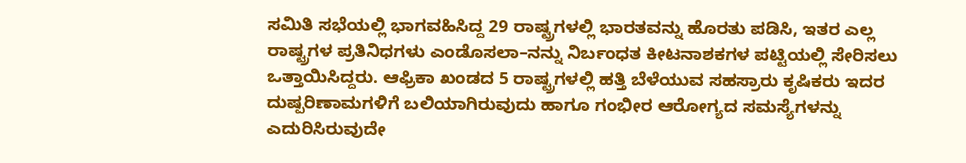ಸಮಿತಿ ಸಭೆಯಲ್ಲಿ ಭಾಗವಹಿಸಿದ್ದ 29 ರಾಷ್ಟ್ರಗಳಲ್ಲಿ ಭಾರತವನ್ನು ಹೊರತು ಪಡಿಸಿ, ಇತರ ಎಲ್ಲ ರಾಷ್ಟ್ರಗಳ ಪ್ರತಿನಿಧಗಳು ಎಂಡೊಸಲಾ–ನನ್ನು ನಿರ್ಬಂಧತ ಕೀಟನಾಶಕಗಳ ಪಟ್ಟಿಯಲ್ಲಿ ಸೇರಿಸಲು ಒತ್ತಾಯಿಸಿದ್ದರು. ಆಫ್ರಿಕಾ ಖಂಡದ 5 ರಾಷ್ಟ್ರಗಳಲ್ಲಿ ಹತ್ತಿ ಬೆಳೆಯುವ ಸಹಸ್ರಾರು ಕೃಷಿಕರು ಇದರ ದುಷ್ಪರಿಣಾಮಗಳಿಗೆ ಬಲಿಯಾಗಿರುವುದು ಹಾಗೂ ಗಂಭೀರ ಆರೋಗ್ಯದ ಸಮಸ್ಯೆಗಳನ್ನು ಎದುರಿಸಿರುವುದೇ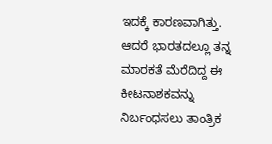ಇದಕ್ಕೆ ಕಾರಣವಾಗಿತ್ತು. ಆದರೆ ಭಾರತದಲ್ಲೂ ತನ್ನ ಮಾರಕತೆ ಮೆರೆದಿದ್ದ ಈ ಕೀಟನಾಶಕವನ್ನು ನಿರ್ಬಂಧಸಲು ತಾಂತ್ರಿಕ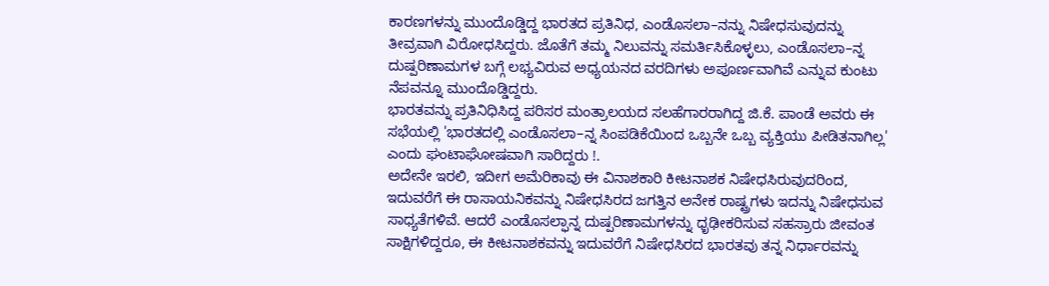ಕಾರಣಗಳನ್ನು ಮುಂದೊಡ್ಡಿದ್ದ ಭಾರತದ ಪ್ರತಿನಿಧ, ಎಂಡೊಸಲಾ–ನನ್ನು ನಿಷೇಧಸುವುದನ್ನು ತೀವ್ರವಾಗಿ ವಿರೋಧಸಿದ್ದರು. ಜೊತೆಗೆ ತಮ್ಮ ನಿಲುವನ್ನು ಸಮರ್ತಿಸಿಕೊಳ್ಳಲು, ಎಂಡೊಸಲಾ–ನ್ನ ದುಷ್ಪರಿಣಾಮಗಳ ಬಗ್ಗೆ ಲಭ್ಯವಿರುವ ಅಧ್ಯಯನದ ವರದಿಗಳು ಅಪೂರ್ಣವಾಗಿವೆ ಎನ್ನುವ ಕುಂಟು ನೆಪವನ್ನೂ ಮುಂದೊಡ್ಡಿದ್ದರು.
ಭಾರತವನ್ನು ಪ್ರತಿನಿಧಿಸಿದ್ದ ಪರಿಸರ ಮಂತ್ರಾಲಯದ ಸಲಹೆಗಾರರಾಗಿದ್ದ ಜಿ.ಕೆ. ಪಾಂಡೆ ಅವರು ಈ ಸಭೆಯಲ್ಲಿ 'ಭಾರತದಲ್ಲಿ ಎಂಡೊಸಲಾ–ನ್ನ ಸಿಂಪಡಿಕೆಯಿಂದ ಒಬ್ಬನೇ ಒಬ್ಬ ವ್ಯಕ್ತಿಯು ಪೀಡಿತನಾಗಿಲ್ಲ' ಎಂದು ಘಂಟಾಘೋಷವಾಗಿ ಸಾರಿದ್ದರು !.
ಅದೇನೇ ಇರಲಿ, ಇದೀಗ ಅಮೆರಿಕಾವು ಈ ವಿನಾಶಕಾರಿ ಕೀಟನಾಶಕ ನಿಷೇಧಸಿರುವುದರಿಂದ, ಇದುವರೆಗೆ ಈ ರಾಸಾಯನಿಕವನ್ನು ನಿಷೇಧಸಿರದ ಜಗತ್ತಿನ ಅನೇಕ ರಾಷ್ಟ್ರಗಳು ಇದನ್ನು ನಿಷೇಧಸುವ ಸಾಧ್ಯತೆಗಳಿವೆ. ಆದರೆ ಎಂಡೊಸಲ್ಫಾನ್ನ ದುಷ್ಪರಿಣಾಮಗಳನ್ನು ಧೃಢೀಕರಿಸುವ ಸಹಸ್ರಾರು ಜೀವಂತ ಸಾಕ್ಷಿಗಳಿದ್ದರೂ, ಈ ಕೀಟನಾಶಕವನ್ನು ಇದುವರೆಗೆ ನಿಷೇಧಸಿರದ ಭಾರತವು ತನ್ನ ನಿರ್ಧಾರವನ್ನು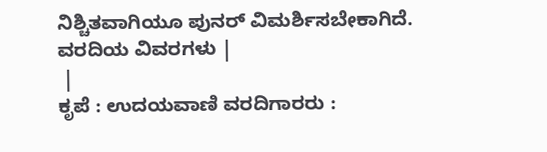ನಿಶ್ಚಿತವಾಗಿಯೂ ಪುನರ್ ವಿಮರ್ಶಿಸಬೇಕಾಗಿದೆ.
ವರದಿಯ ವಿವರಗಳು |
 |
ಕೃಪೆ : ಉದಯವಾಣಿ ವರದಿಗಾರರು :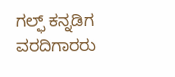ಗಲ್ಫ್ ಕನ್ನಡಿಗ ವರದಿಗಾರರು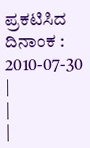ಪ್ರಕಟಿಸಿದ ದಿನಾಂಕ : 2010-07-30
|
|
|